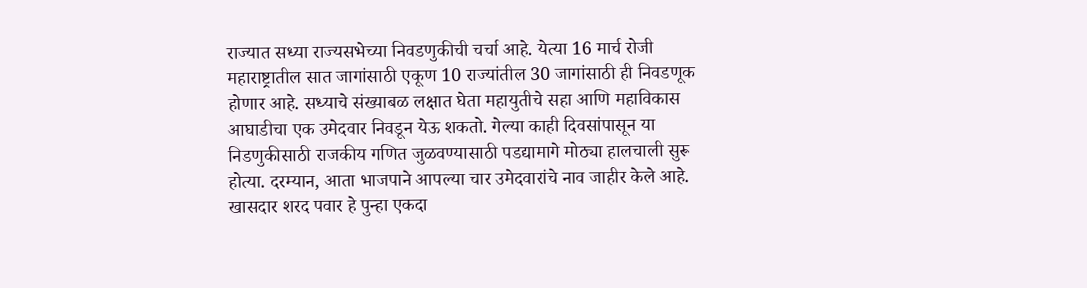राज्यात सध्या राज्यसभेच्या निवडणुकीची चर्चा आहे. येत्या 16 मार्च रोजी महाराष्ट्रातील सात जागांसाठी एकूण 10 राज्यांतील 30 जागांसाठी ही निवडणूक होणार आहे. सध्याचे संख्याबळ लक्षात घेता महायुतीचे सहा आणि महाविकास आघाडीचा एक उमेदवार निवडून येऊ शकतो. गेल्या काही दिवसांपासून या निडणुकीसाठी राजकीय गणित जुळवण्यासाठी पडद्यामागे मोठ्या हालचाली सुरू होत्या. दरम्यान, आता भाजपाने आपल्या चार उमेदवारांचे नाव जाहीर केले आहे. खासदार शरद पवार हे पुन्हा एकदा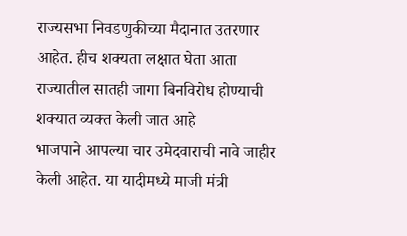राज्यसभा निवडणुकीच्या मैदानात उतरणार आहेत. हीच शक्यता लक्षात घेता आता राज्यातील सातही जागा बिनविरोध होण्याची शक्यात व्यक्त केली जात आहे
भाजपाने आपल्या चार उमेदवाराची नावे जाहीर केली आहेत. या यादीमध्ये माजी मंत्री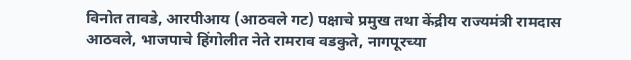विनोत तावडे, आरपीआय (आठवले गट) पक्षाचे प्रमुख तथा केंद्रीय राज्यमंत्री रामदास आठवले, भाजपाचे हिंगोलीत नेते रामराव वडकुते, नागपूरच्या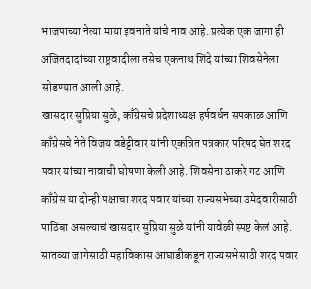भाजपाच्या नेत्या माया इवनाते यांचे नाव आहे. प्रत्येक एक जागा ही अजितदादांच्या राष्ट्रवादीला तसेच एकनाथ शिंदे यांच्या शिवसेनेला सोडण्यात आली आहे.
खासदार सुप्रिया सुळे, काँग्रेसचे प्रदेशाध्यक्ष हर्षवर्धन सपकाळ आणि काँग्रेसचे नेते विजय वडेट्टीवार यांनी एकत्रित पत्रकार परिषद घेत शरद पवार यांच्या नावाची घोषणा केली आहे. शिवसेना ठाकरे गट आणि काँग्रेस या दोन्ही पक्षाचा शरद पवार यांच्या राज्यसभेच्या उमेदवारीसाठी पाठिंबा असल्याचं खासदार सुप्रिया सुळे यांनी यावेळी स्पष्ट केलं आहे.
सातव्या जागेसाठी महाविकास आघाडीकडून राज्यसभेसाठी शरद पवार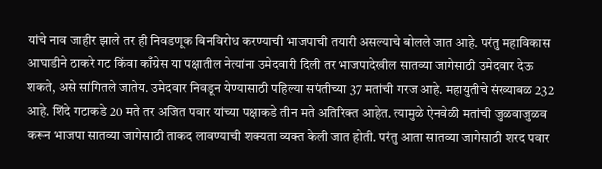यांचे नाव जाहीर झाले तर ही निवडणूक बिनविरोध करण्याची भाजपाची तयारी असल्याचे बोलले जात आहे. परंतु महाविकास आघाडीने ठाकरे गट किंवा काँग्रेस या पक्षातील नेत्यांना उमेदवारी दिली तर भाजपादेखील सातव्या जागेसाठी उमेदवार देऊ शकते, असे सांगितले जातेय. उमेदवार निवडून येण्यासाठी पहिल्या सपंतीच्या 37 मतांची गरज आहे. महायुतीचे संख्याबळ 232 आहे. शिंदे गटाकडे 20 मते तर अजित पवार यांच्या पक्षाकडे तीन मते अतिरिक्त आहेत. त्यामुळे ऐनवेळी मतांची जुळवाजुळव करून भाजपा सातव्या जागेसाठी ताकद लावण्याची शक्यता व्यक्त केली जात होती. परंतु आता सातव्या जागेसाठी शरद पवार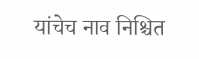यांचेच नाव निश्चित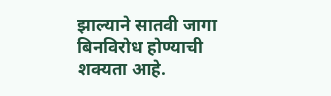झाल्याने सातवी जागा बिनविरोध होण्याची शक्यता आहे.